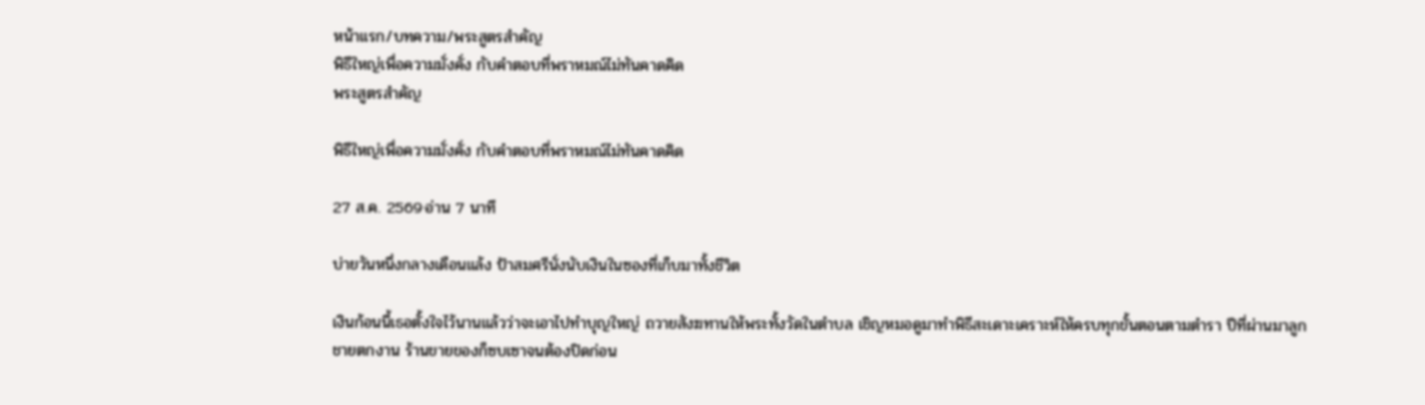หน้าแรก/บทความ/พระสูตรสำคัญ
พิธีใหญ่เพื่อความมั่งคั่ง กับคำตอบที่พราหมณ์ไม่ทันคาดคิด
พระสูตรสำคัญ

พิธีใหญ่เพื่อความมั่งคั่ง กับคำตอบที่พราหมณ์ไม่ทันคาดคิด

27 ส.ค. 2569·อ่าน 7 นาที

บ่ายวันหนึ่งกลางเดือนแล้ง ป้าสมศรีนั่งนับเงินในซองที่เก็บมาทั้งชีวิต

เงินก้อนนี้เธอตั้งใจไว้นานแล้วว่าจะเอาไปทำบุญใหญ่ ถวายสังฆทานให้พระทั้งวัดในตำบล เชิญหมอดูมาทำพิธีสะเดาะเคราะห์ให้ครบทุกขั้นตอนตามตำรา ปีที่ผ่านมาลูกชายตกงาน ร้านขายของก็ซบเซาจนต้องปิดก่อน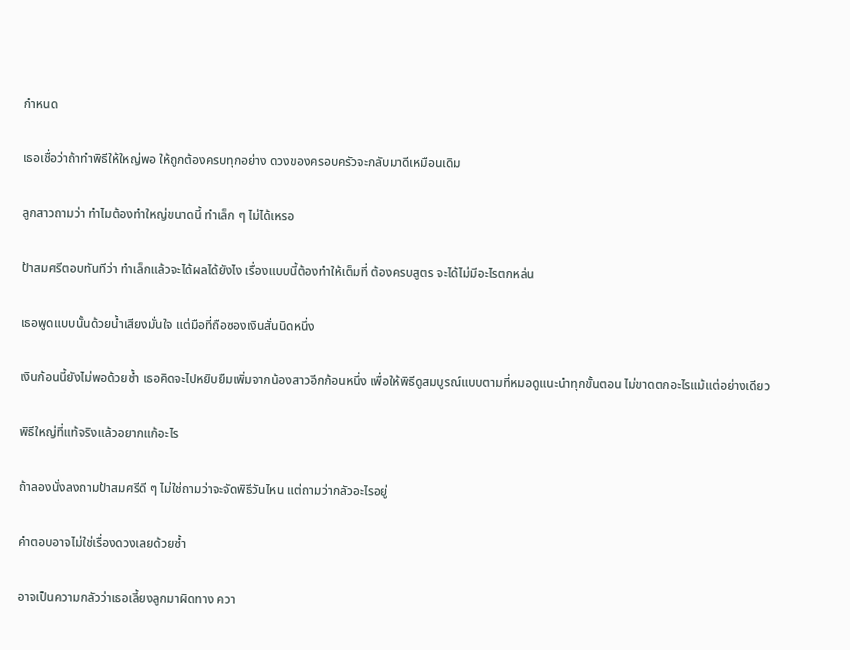กำหนด

เธอเชื่อว่าถ้าทำพิธีให้ใหญ่พอ ให้ถูกต้องครบทุกอย่าง ดวงของครอบครัวจะกลับมาดีเหมือนเดิม

ลูกสาวถามว่า ทำไมต้องทำใหญ่ขนาดนี้ ทำเล็ก ๆ ไม่ได้เหรอ

ป้าสมศรีตอบทันทีว่า ทำเล็กแล้วจะได้ผลได้ยังไง เรื่องแบบนี้ต้องทำให้เต็มที่ ต้องครบสูตร จะได้ไม่มีอะไรตกหล่น

เธอพูดแบบนั้นด้วยน้ำเสียงมั่นใจ แต่มือที่ถือซองเงินสั่นนิดหนึ่ง

เงินก้อนนี้ยังไม่พอด้วยซ้ำ เธอคิดจะไปหยิบยืมเพิ่มจากน้องสาวอีกก้อนหนึ่ง เพื่อให้พิธีดูสมบูรณ์แบบตามที่หมอดูแนะนำทุกขั้นตอน ไม่ขาดตกอะไรแม้แต่อย่างเดียว

พิธีใหญ่ที่แท้จริงแล้วอยากแก้อะไร

ถ้าลองนั่งลงถามป้าสมศรีดี ๆ ไม่ใช่ถามว่าจะจัดพิธีวันไหน แต่ถามว่ากลัวอะไรอยู่

คำตอบอาจไม่ใช่เรื่องดวงเลยด้วยซ้ำ

อาจเป็นความกลัวว่าเธอเลี้ยงลูกมาผิดทาง ควา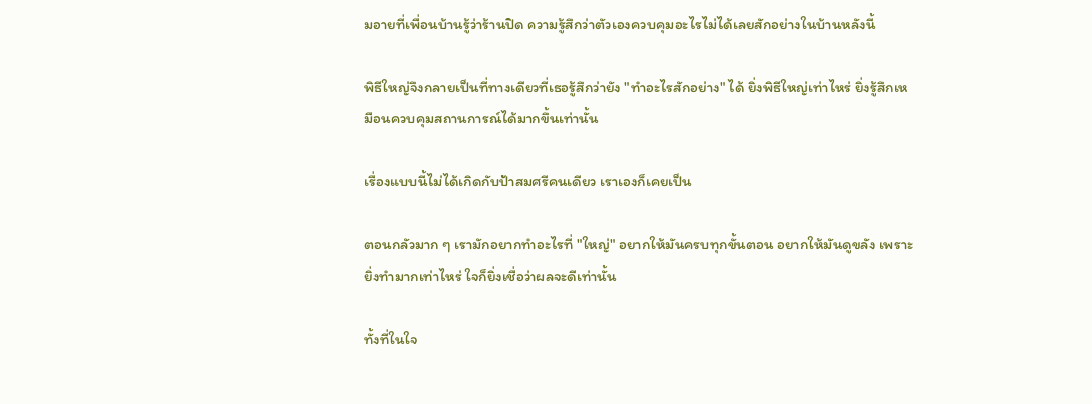มอายที่เพื่อนบ้านรู้ว่าร้านปิด ความรู้สึกว่าตัวเองควบคุมอะไรไม่ได้เลยสักอย่างในบ้านหลังนี้

พิธีใหญ่จึงกลายเป็นที่ทางเดียวที่เธอรู้สึกว่ายัง "ทำอะไรสักอย่าง" ได้ ยิ่งพิธีใหญ่เท่าไหร่ ยิ่งรู้สึกเหมือนควบคุมสถานการณ์ได้มากขึ้นเท่านั้น

เรื่องแบบนี้ไม่ได้เกิดกับป้าสมศรีคนเดียว เราเองก็เคยเป็น

ตอนกลัวมาก ๆ เรามักอยากทำอะไรที่ "ใหญ่" อยากให้มันครบทุกขั้นตอน อยากให้มันดูขลัง เพราะยิ่งทำมากเท่าไหร่ ใจก็ยิ่งเชื่อว่าผลจะดีเท่านั้น

ทั้งที่ในใจ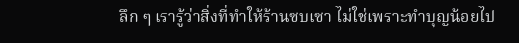ลึก ๆ เรารู้ว่าสิ่งที่ทำให้ร้านซบเซา ไม่ใช่เพราะทำบุญน้อยไป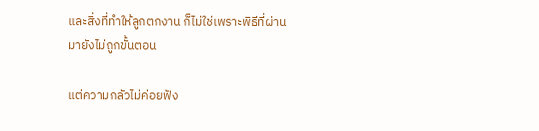และสิ่งที่ทำให้ลูกตกงาน ก็ไม่ใช่เพราะพิธีที่ผ่านมายังไม่ถูกขั้นตอน

แต่ความกลัวไม่ค่อยฟัง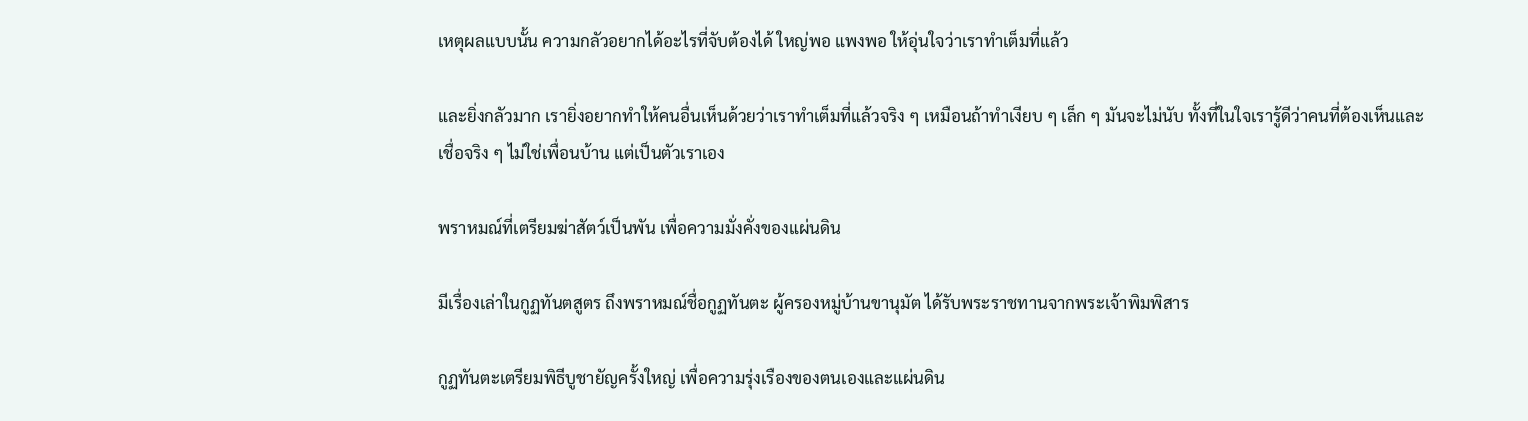เหตุผลแบบนั้น ความกลัวอยากได้อะไรที่จับต้องได้ ใหญ่พอ แพงพอ ให้อุ่นใจว่าเราทำเต็มที่แล้ว

และยิ่งกลัวมาก เรายิ่งอยากทำให้คนอื่นเห็นด้วยว่าเราทำเต็มที่แล้วจริง ๆ เหมือนถ้าทำเงียบ ๆ เล็ก ๆ มันจะไม่นับ ทั้งที่ในใจเรารู้ดีว่าคนที่ต้องเห็นและเชื่อจริง ๆ ไม่ใช่เพื่อนบ้าน แต่เป็นตัวเราเอง

พราหมณ์ที่เตรียมฆ่าสัตว์เป็นพัน เพื่อความมั่งคั่งของแผ่นดิน

มีเรื่องเล่าในกูฏทันตสูตร ถึงพราหมณ์ชื่อกูฏทันตะ ผู้ครองหมู่บ้านขานุมัต ได้รับพระราชทานจากพระเจ้าพิมพิสาร

กูฏทันตะเตรียมพิธีบูชายัญครั้งใหญ่ เพื่อความรุ่งเรืองของตนเองและแผ่นดิน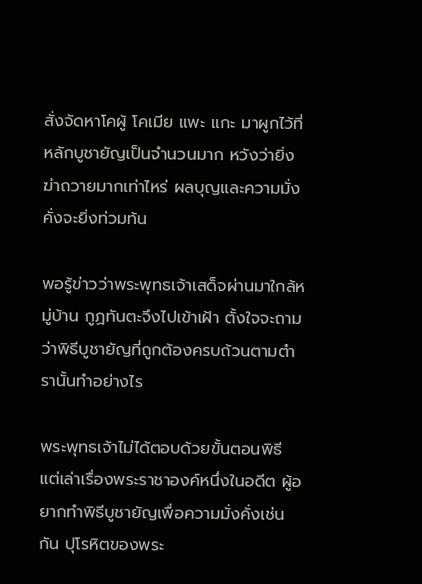สั่งจัดหาโคผู้ โคเมีย แพะ แกะ มาผูกไว้ที่หลักบูชายัญเป็นจำนวนมาก หวังว่ายิ่งฆ่าถวายมากเท่าไหร่ ผลบุญและความมั่งคั่งจะยิ่งท่วมท้น

พอรู้ข่าวว่าพระพุทธเจ้าเสด็จผ่านมาใกล้หมู่บ้าน กูฏทันตะจึงไปเข้าเฝ้า ตั้งใจจะถามว่าพิธีบูชายัญที่ถูกต้องครบถ้วนตามตำรานั้นทำอย่างไร

พระพุทธเจ้าไม่ได้ตอบด้วยขั้นตอนพิธี แต่เล่าเรื่องพระราชาองค์หนึ่งในอดีต ผู้อยากทำพิธีบูชายัญเพื่อความมั่งคั่งเช่นกัน ปุโรหิตของพระ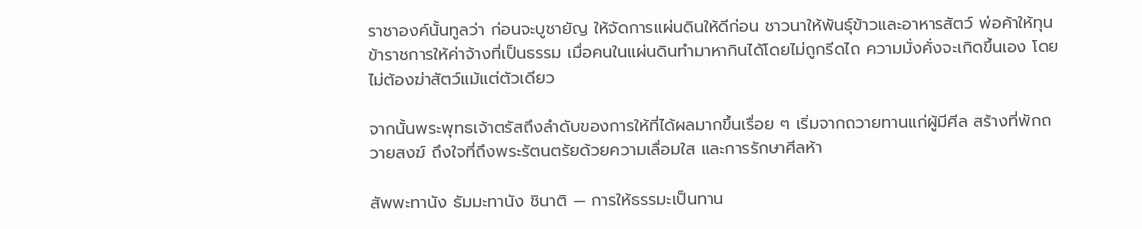ราชาองค์นั้นทูลว่า ก่อนจะบูชายัญ ให้จัดการแผ่นดินให้ดีก่อน ชาวนาให้พันธุ์ข้าวและอาหารสัตว์ พ่อค้าให้ทุน ข้าราชการให้ค่าจ้างที่เป็นธรรม เมื่อคนในแผ่นดินทำมาหากินได้โดยไม่ถูกรีดไถ ความมั่งคั่งจะเกิดขึ้นเอง โดยไม่ต้องฆ่าสัตว์แม้แต่ตัวเดียว

จากนั้นพระพุทธเจ้าตรัสถึงลำดับของการให้ที่ได้ผลมากขึ้นเรื่อย ๆ เริ่มจากถวายทานแก่ผู้มีศีล สร้างที่พักถวายสงฆ์ ถึงใจที่ถึงพระรัตนตรัยด้วยความเลื่อมใส และการรักษาศีลห้า

สัพพะทานัง ธัมมะทานัง ชินาติ — การให้ธรรมะเป็นทาน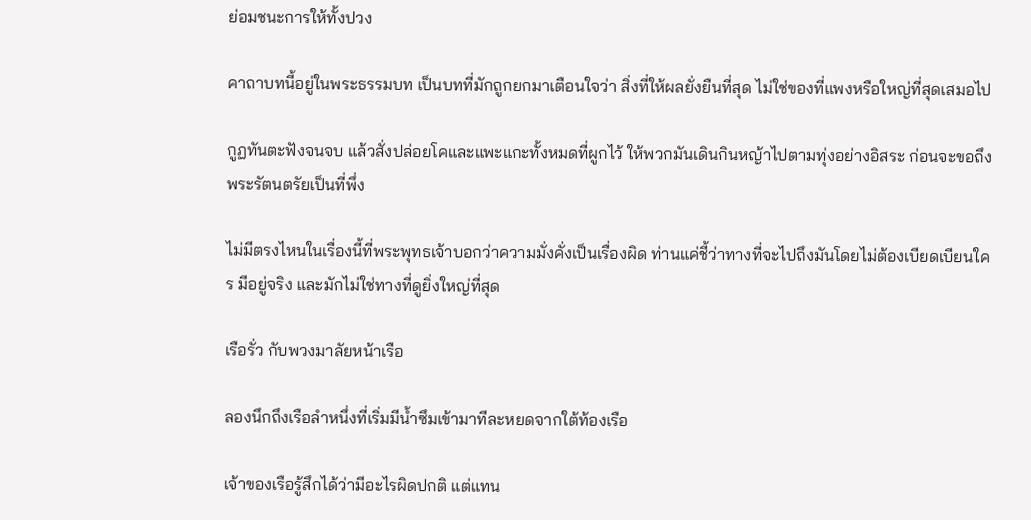ย่อมชนะการให้ทั้งปวง

คาถาบทนี้อยู่ในพระธรรมบท เป็นบทที่มักถูกยกมาเตือนใจว่า สิ่งที่ให้ผลยั่งยืนที่สุด ไม่ใช่ของที่แพงหรือใหญ่ที่สุดเสมอไป

กูฏทันตะฟังจนจบ แล้วสั่งปล่อยโคและแพะแกะทั้งหมดที่ผูกไว้ ให้พวกมันเดินกินหญ้าไปตามทุ่งอย่างอิสระ ก่อนจะขอถึงพระรัตนตรัยเป็นที่พึ่ง

ไม่มีตรงไหนในเรื่องนี้ที่พระพุทธเจ้าบอกว่าความมั่งคั่งเป็นเรื่องผิด ท่านแค่ชี้ว่าทางที่จะไปถึงมันโดยไม่ต้องเบียดเบียนใคร มีอยู่จริง และมักไม่ใช่ทางที่ดูยิ่งใหญ่ที่สุด

เรือรั่ว กับพวงมาลัยหน้าเรือ

ลองนึกถึงเรือลำหนึ่งที่เริ่มมีน้ำซึมเข้ามาทีละหยดจากใต้ท้องเรือ

เจ้าของเรือรู้สึกได้ว่ามีอะไรผิดปกติ แต่แทน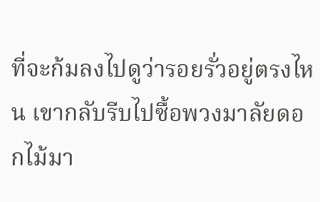ที่จะก้มลงไปดูว่ารอยรั่วอยู่ตรงไหน เขากลับรีบไปซื้อพวงมาลัยดอกไม้มา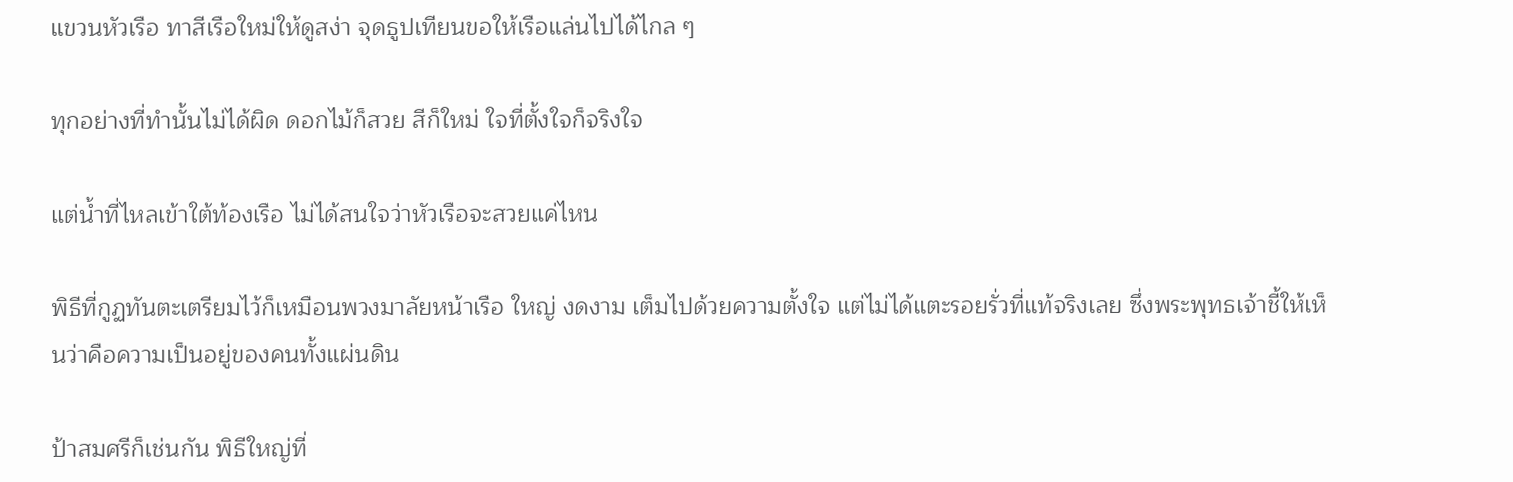แขวนหัวเรือ ทาสีเรือใหม่ให้ดูสง่า จุดธูปเทียนขอให้เรือแล่นไปได้ไกล ๆ

ทุกอย่างที่ทำนั้นไม่ได้ผิด ดอกไม้ก็สวย สีก็ใหม่ ใจที่ตั้งใจก็จริงใจ

แต่น้ำที่ไหลเข้าใต้ท้องเรือ ไม่ได้สนใจว่าหัวเรือจะสวยแค่ไหน

พิธีที่กูฏทันตะเตรียมไว้ก็เหมือนพวงมาลัยหน้าเรือ ใหญ่ งดงาม เต็มไปด้วยความตั้งใจ แต่ไม่ได้แตะรอยรั่วที่แท้จริงเลย ซึ่งพระพุทธเจ้าชี้ให้เห็นว่าคือความเป็นอยู่ของคนทั้งแผ่นดิน

ป้าสมศรีก็เช่นกัน พิธีใหญ่ที่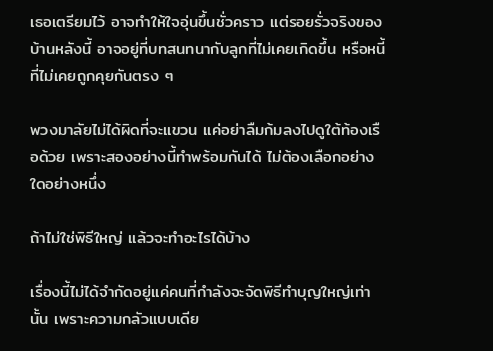เธอเตรียมไว้ อาจทำให้ใจอุ่นขึ้นชั่วคราว แต่รอยรั่วจริงของบ้านหลังนี้ อาจอยู่ที่บทสนทนากับลูกที่ไม่เคยเกิดขึ้น หรือหนี้ที่ไม่เคยถูกคุยกันตรง ๆ

พวงมาลัยไม่ได้ผิดที่จะแขวน แค่อย่าลืมก้มลงไปดูใต้ท้องเรือด้วย เพราะสองอย่างนี้ทำพร้อมกันได้ ไม่ต้องเลือกอย่างใดอย่างหนึ่ง

ถ้าไม่ใช่พิธีใหญ่ แล้วจะทำอะไรได้บ้าง

เรื่องนี้ไม่ได้จำกัดอยู่แค่คนที่กำลังจะจัดพิธีทำบุญใหญ่เท่านั้น เพราะความกลัวแบบเดีย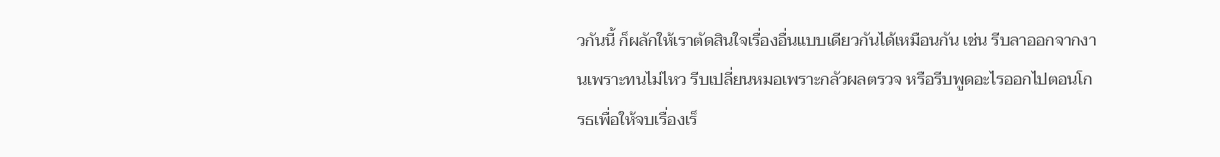วกันนี้ ก็ผลักให้เราตัดสินใจเรื่องอื่นแบบเดียวกันได้เหมือนกัน เช่น รีบลาออกจากงานเพราะทนไม่ไหว รีบเปลี่ยนหมอเพราะกลัวผลตรวจ หรือรีบพูดอะไรออกไปตอนโกรธเพื่อให้จบเรื่องเร็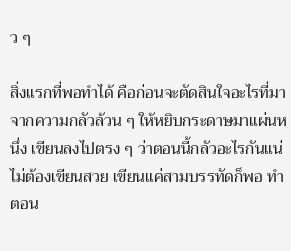ว ๆ

สิ่งแรกที่พอทำได้ คือก่อนจะตัดสินใจอะไรที่มาจากความกลัวล้วน ๆ ให้หยิบกระดาษมาแผ่นหนึ่ง เขียนลงไปตรง ๆ ว่าตอนนี้กลัวอะไรกันแน่ ไม่ต้องเขียนสวย เขียนแค่สามบรรทัดก็พอ ทำตอน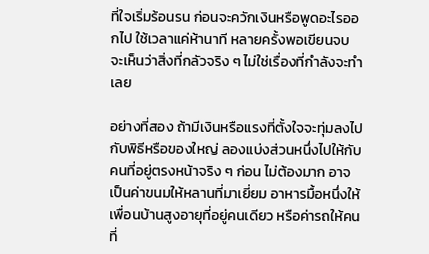ที่ใจเริ่มร้อนรน ก่อนจะควักเงินหรือพูดอะไรออกไป ใช้เวลาแค่ห้านาที หลายครั้งพอเขียนจบ จะเห็นว่าสิ่งที่กลัวจริง ๆ ไม่ใช่เรื่องที่กำลังจะทำเลย

อย่างที่สอง ถ้ามีเงินหรือแรงที่ตั้งใจจะทุ่มลงไปกับพิธีหรือของใหญ่ ลองแบ่งส่วนหนึ่งไปให้กับคนที่อยู่ตรงหน้าจริง ๆ ก่อน ไม่ต้องมาก อาจเป็นค่าขนมให้หลานที่มาเยี่ยม อาหารมื้อหนึ่งให้เพื่อนบ้านสูงอายุที่อยู่คนเดียว หรือค่ารถให้คนที่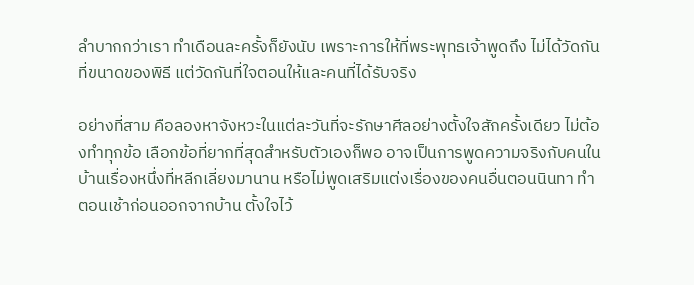ลำบากกว่าเรา ทำเดือนละครั้งก็ยังนับ เพราะการให้ที่พระพุทธเจ้าพูดถึง ไม่ได้วัดกันที่ขนาดของพิธี แต่วัดกันที่ใจตอนให้และคนที่ได้รับจริง

อย่างที่สาม คือลองหาจังหวะในแต่ละวันที่จะรักษาศีลอย่างตั้งใจสักครั้งเดียว ไม่ต้องทำทุกข้อ เลือกข้อที่ยากที่สุดสำหรับตัวเองก็พอ อาจเป็นการพูดความจริงกับคนในบ้านเรื่องหนึ่งที่หลีกเลี่ยงมานาน หรือไม่พูดเสริมแต่งเรื่องของคนอื่นตอนนินทา ทำตอนเช้าก่อนออกจากบ้าน ตั้งใจไว้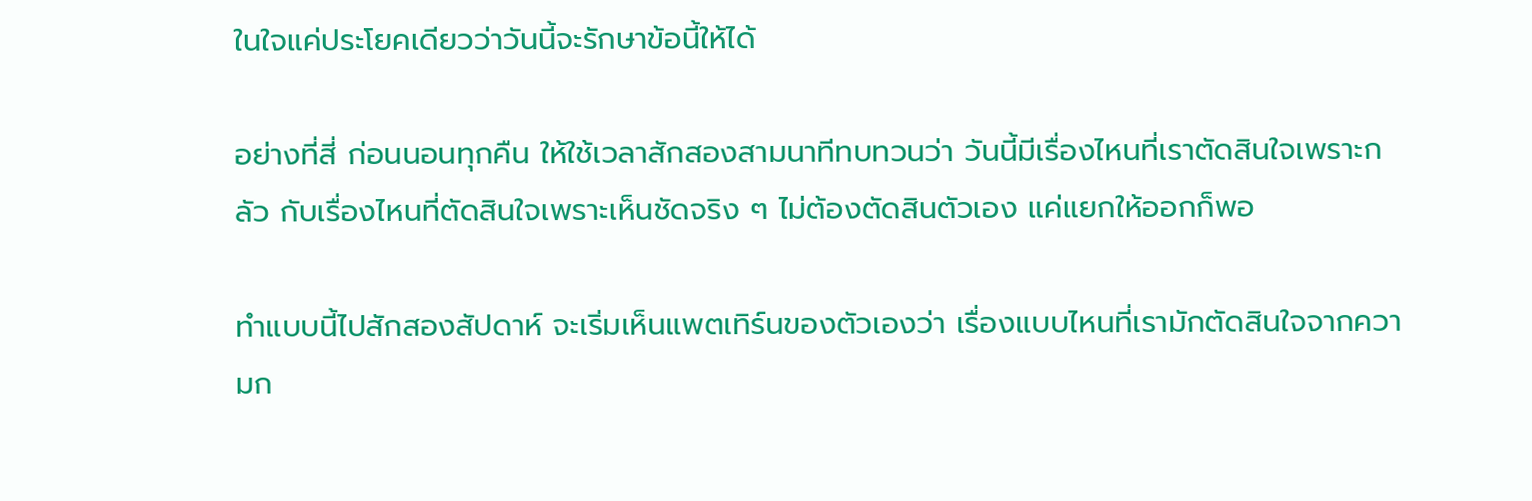ในใจแค่ประโยคเดียวว่าวันนี้จะรักษาข้อนี้ให้ได้

อย่างที่สี่ ก่อนนอนทุกคืน ให้ใช้เวลาสักสองสามนาทีทบทวนว่า วันนี้มีเรื่องไหนที่เราตัดสินใจเพราะกลัว กับเรื่องไหนที่ตัดสินใจเพราะเห็นชัดจริง ๆ ไม่ต้องตัดสินตัวเอง แค่แยกให้ออกก็พอ

ทำแบบนี้ไปสักสองสัปดาห์ จะเริ่มเห็นแพตเทิร์นของตัวเองว่า เรื่องแบบไหนที่เรามักตัดสินใจจากความก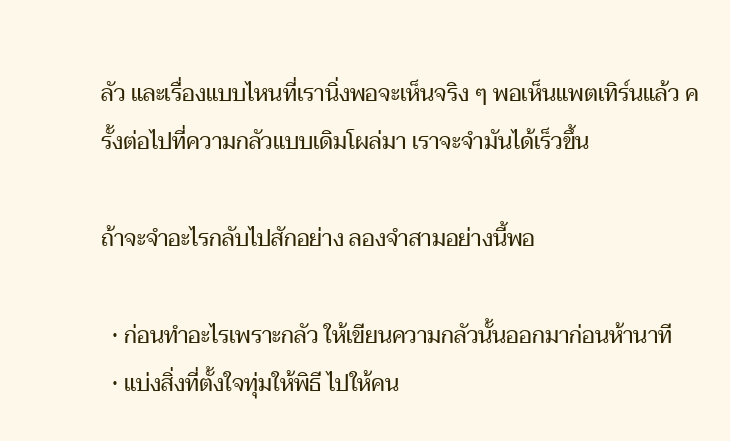ลัว และเรื่องแบบไหนที่เรานิ่งพอจะเห็นจริง ๆ พอเห็นแพตเทิร์นแล้ว ครั้งต่อไปที่ความกลัวแบบเดิมโผล่มา เราจะจำมันได้เร็วขึ้น

ถ้าจะจำอะไรกลับไปสักอย่าง ลองจำสามอย่างนี้พอ

  • ก่อนทำอะไรเพราะกลัว ให้เขียนความกลัวนั้นออกมาก่อนห้านาที
  • แบ่งสิ่งที่ตั้งใจทุ่มให้พิธี ไปให้คน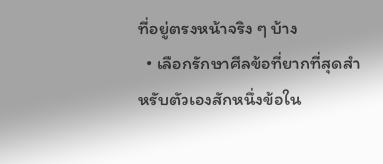ที่อยู่ตรงหน้าจริง ๆ บ้าง
  • เลือกรักษาศีลข้อที่ยากที่สุดสำหรับตัวเองสักหนึ่งข้อใน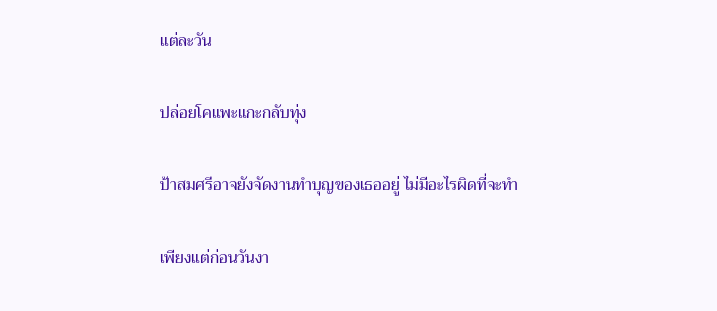แต่ละวัน

ปล่อยโคแพะแกะกลับทุ่ง

ป้าสมศรีอาจยังจัดงานทำบุญของเธออยู่ ไม่มีอะไรผิดที่จะทำ

เพียงแต่ก่อนวันงา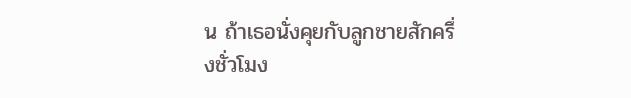น ถ้าเธอนั่งคุยกับลูกชายสักครึ่งชั่วโมง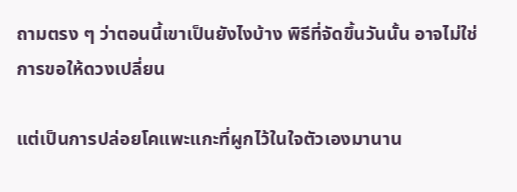ถามตรง ๆ ว่าตอนนี้เขาเป็นยังไงบ้าง พิธีที่จัดขึ้นวันนั้น อาจไม่ใช่การขอให้ดวงเปลี่ยน

แต่เป็นการปล่อยโคแพะแกะที่ผูกไว้ในใจตัวเองมานาน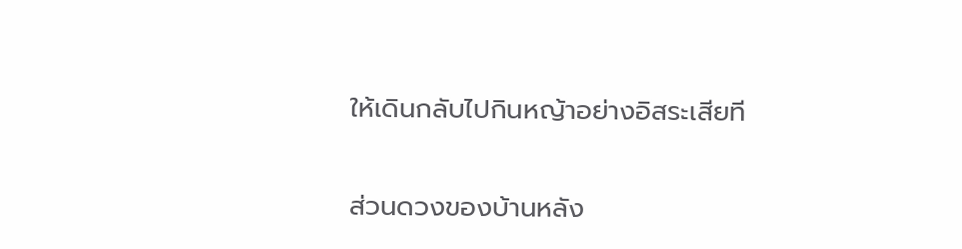ให้เดินกลับไปกินหญ้าอย่างอิสระเสียที

ส่วนดวงของบ้านหลัง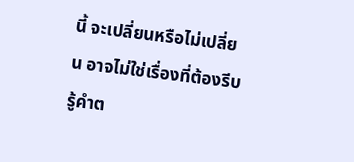นี้ จะเปลี่ยนหรือไม่เปลี่ยน อาจไม่ใช่เรื่องที่ต้องรีบรู้คำต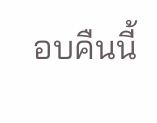อบคืนนี้